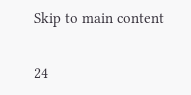Skip to main content

24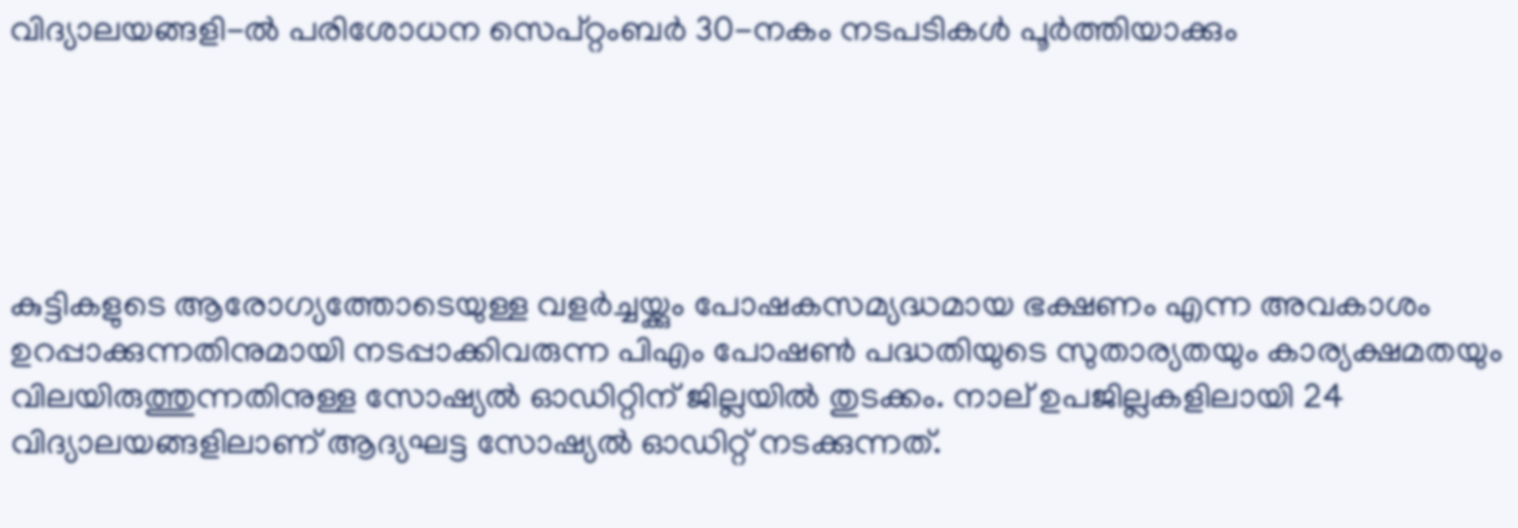വിദ്യാലയങ്ങളി-ല്‍ പരിശോധന സെപ്റ്റംബര്‍ 30-നകം നടപടികള്‍ പൂര്‍ത്തിയാക്കും





കുട്ടികളുടെ ആരോഗ്യത്തോടെയുള്ള വളര്‍ച്ചയ്ക്കും പോഷകസമ്യദ്ധമായ ഭക്ഷണം എന്ന അവകാശം ഉറപ്പാക്കുന്നതിനുമായി നടപ്പാക്കിവരുന്ന പിഎം പോഷണ്‍ പദ്ധതിയുടെ സുതാര്യതയും കാര്യക്ഷമതയും വിലയിരുത്തുന്നതിനുള്ള സോഷ്യല്‍ ഓഡിറ്റിന് ജില്ലയില്‍ തുടക്കം. നാല് ഉപജില്ലകളിലായി 24 വിദ്യാലയങ്ങളിലാണ് ആദ്യഘട്ട സോഷ്യല്‍ ഓഡിറ്റ് നടക്കുന്നത്.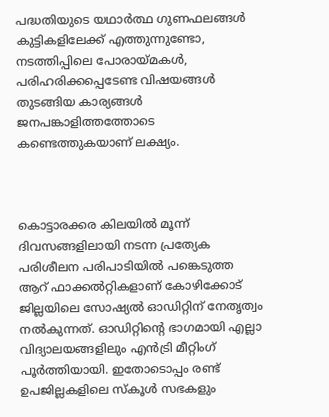പദ്ധതിയുടെ യഥാര്‍ത്ഥ ഗുണഫലങ്ങള്‍ കുട്ടികളിലേക്ക് എത്തുന്നുണ്ടോ, നടത്തിപ്പിലെ പോരായ്മകള്‍, പരിഹരിക്കപ്പെടേണ്ട വിഷയങ്ങള്‍ തുടങ്ങിയ കാര്യങ്ങള്‍ ജനപങ്കാളിത്തത്തോടെ കണ്ടെത്തുകയാണ് ലക്ഷ്യം.



കൊട്ടാരക്കര കിലയില്‍ മൂന്ന് ദിവസങ്ങളിലായി നടന്ന പ്രത്യേക പരിശീലന പരിപാടിയില്‍ പങ്കെടുത്ത ആറ് ഫാക്കല്‍റ്റികളാണ് കോഴിക്കോട് ജില്ലയിലെ സോഷ്യല്‍ ഓഡിറ്റിന് നേതൃത്വം നല്‍കുന്നത്. ഓഡിറ്റിന്റെ ഭാഗമായി എല്ലാ വിദ്യാലയങ്ങളിലും എന്‍ട്രി മീറ്റിംഗ് പൂര്‍ത്തിയായി. ഇതോടൊപ്പം രണ്ട് ഉപജില്ലകളിലെ സ്‌കൂള്‍ സഭകളും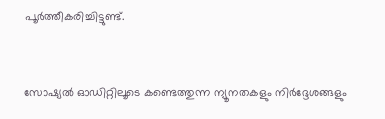പൂര്‍ത്തീകരിച്ചിട്ടുണ്ട്.



സോഷ്യല്‍ ഓഡിറ്റിലൂടെ കണ്ടെത്തുന്ന ന്യൂനതകളും നിര്‍ദ്ദേശങ്ങളും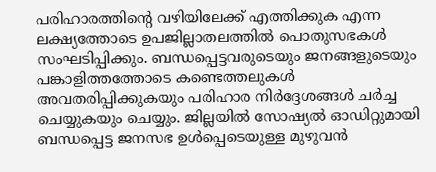പരിഹാരത്തിന്റെ വഴിയിലേക്ക് എത്തിക്കുക എന്ന ലക്ഷ്യത്തോടെ ഉപജില്ലാതലത്തില്‍ പൊതുസഭകള്‍ സംഘടിപ്പിക്കും. ബന്ധപ്പെട്ടവരുടെയും ജനങ്ങളുടെയും പങ്കാളിത്തത്തോടെ കണ്ടെത്തലുകള്‍ അവതരിപ്പിക്കുകയും പരിഹാര നിര്‍ദ്ദേശങ്ങള്‍ ചര്‍ച്ച ചെയ്യുകയും ചെയ്യും. ജില്ലയില്‍ സോഷ്യല്‍ ഓഡിറ്റുമായി ബന്ധപ്പെട്ട ജനസഭ ഉള്‍പ്പെടെയുള്ള മുഴുവന്‍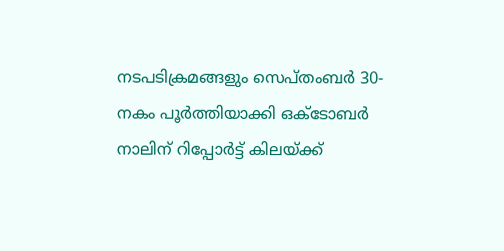നടപടിക്രമങ്ങളും സെപ്തംബര്‍ 30-നകം പൂര്‍ത്തിയാക്കി ഒക്ടോബര്‍ നാലിന് റിപ്പോര്‍ട്ട് കിലയ്ക്ക്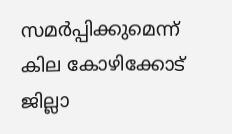സമര്‍പ്പിക്കുമെന്ന് കില കോഴിക്കോട് ജില്ലാ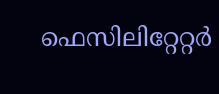ഫെസിലിറ്റേറ്റര്‍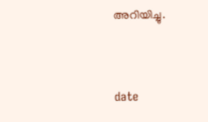അറിയിച്ചു.



date